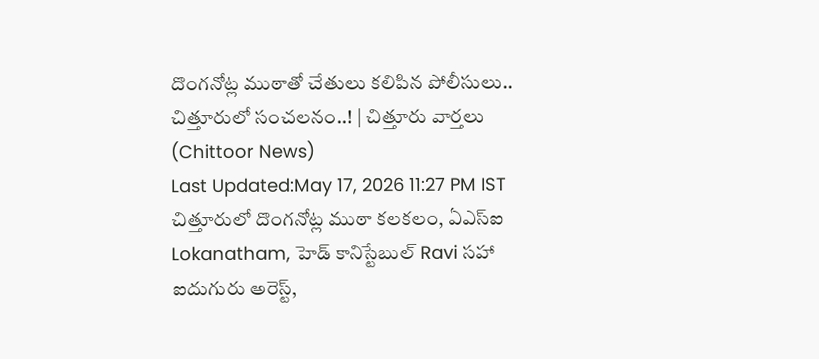దొంగనోట్ల ముఠాతో చేతులు కలిపిన పోలీసులు.. చిత్తూరులో సంచలనం..! | చిత్తూరు వార్తలు (Chittoor News)
Last Updated:May 17, 2026 11:27 PM IST చిత్తూరులో దొంగనోట్ల ముఠా కలకలం, ఏఎస్ఐ Lokanatham, హెడ్ కానిస్టేబుల్ Ravi సహా ఐదుగురు అరెస్ట్,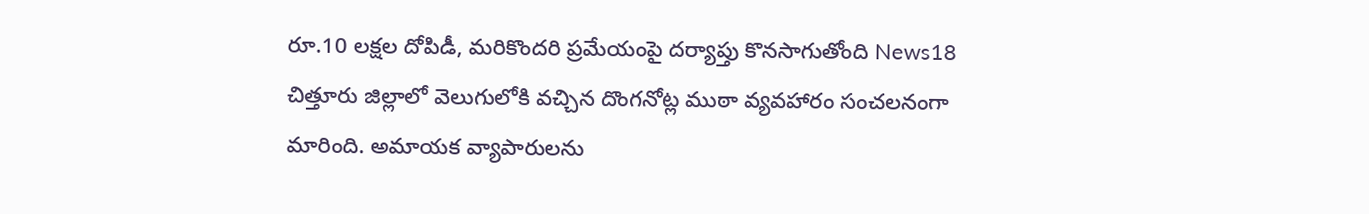రూ.10 లక్షల దోపిడీ, మరికొందరి ప్రమేయంపై దర్యాప్తు కొనసాగుతోంది News18 చిత్తూరు జిల్లాలో వెలుగులోకి వచ్చిన దొంగనోట్ల ముఠా వ్యవహారం సంచలనంగా మారింది. అమాయక వ్యాపారులను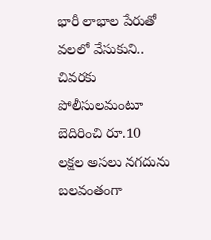భారీ లాభాల పేరుతో వలలో వేసుకుని.. చివరకు పోలీసులమంటూ బెదిరించి రూ.10 లక్షల అసలు నగదును బలవంతంగా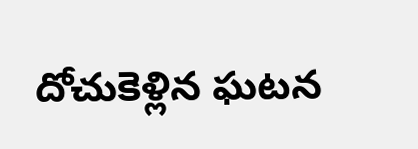దోచుకెళ్లిన ఘటన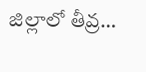జిల్లాలో తీవ్ర…